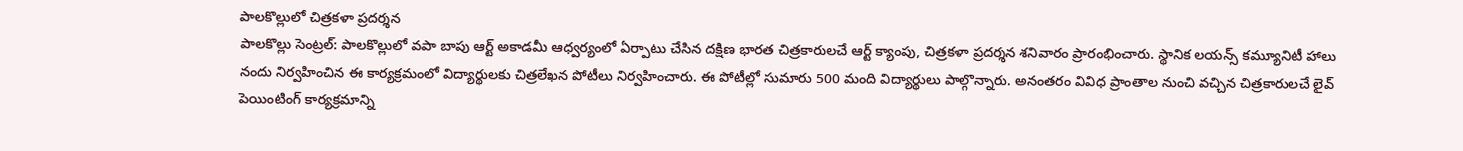పాలకొల్లులో చిత్రకళా ప్రదర్శన
పాలకొల్లు సెంట్రల్: పాలకొల్లులో వపా బాపు ఆర్ట్ అకాడమీ ఆధ్వర్యంలో ఏర్పాటు చేసిన దక్షిణ భారత చిత్రకారులచే ఆర్ట్ క్యాంపు, చిత్రకళా ప్రదర్శన శనివారం ప్రారంభించారు. స్థానిక లయన్స్ కమ్యూనిటీ హాలు నందు నిర్వహించిన ఈ కార్యక్రమంలో విద్యార్థులకు చిత్రలేఖన పోటీలు నిర్వహించారు. ఈ పోటీల్లో సుమారు 500 మంది విద్యార్థులు పాల్గొన్నారు. అనంతరం వివిధ ప్రాంతాల నుంచి వచ్చిన చిత్రకారులచే లైవ్ పెయింటింగ్ కార్యక్రమాన్ని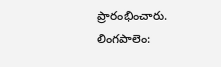ప్రారంభించారు.
లింగపాలెం: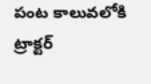పంట కాలువలోకి ట్రాక్టర్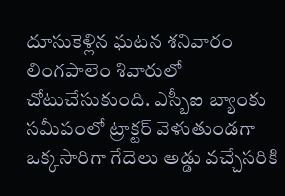దూసుకెళ్లిన ఘటన శనివారం లింగపాలెం శివారులో చోటుచేసుకుంది. ఎస్బీఐ బ్యాంకు సమీపంలో ట్రాక్టర్ వెళుతుండగా ఒక్కసారిగా గేదెలు అడ్డు వచ్చేసరికి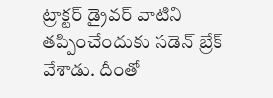ట్రాక్టర్ డ్రైవర్ వాటిని తప్పించేందుకు సడెన్ బ్రేక్ వేశాడు. దీంతో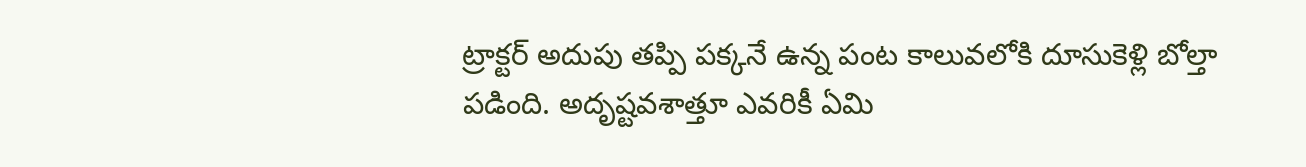ట్రాక్టర్ అదుపు తప్పి పక్కనే ఉన్న పంట కాలువలోకి దూసుకెళ్లి బోల్తా పడింది. అదృష్టవశాత్తూ ఎవరికీ ఏమి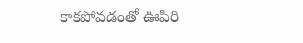కాకపోవడంతో ఊపిరి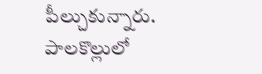పీల్చుకున్నారు.
పాలకొల్లులో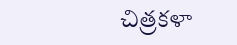చిత్రకళా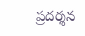ప్రదర్శన